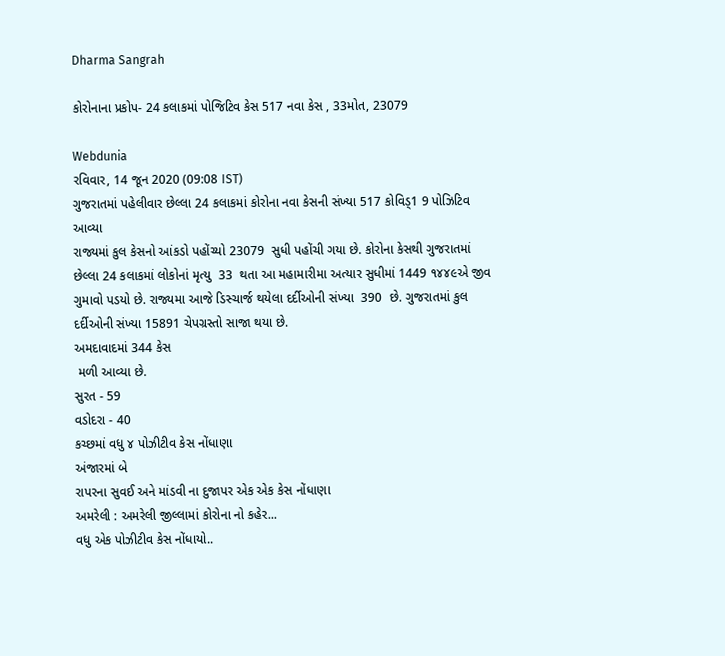Dharma Sangrah

કોરોનાના પ્રકોપ- 24 કલાકમાં પોજિટિવ કેસ 517 નવા કેસ , 33મોત, 23079

Webdunia
રવિવાર, 14 જૂન 2020 (09:08 IST)
ગુજરાતમાં પહેલીવાર છેલ્લા 24 કલાકમાં કોરોના નવા કેસની સંખ્યા 517 કોવિડ્1 9 પોઝિટિવ આવ્યા
રાજ્યમાં કુલ કેસનો આંકડો પહોંચ્યો 23079  સુધી પહોંચી ગયા છે. કોરોના કેસથી ગુજરાતમાં છેલ્લા 24 કલાકમાં લોકોનાં મૃત્યુ  33  થતા આ મહામારીમા અત્યાર સુધીમાં 1449 ૧૪૪૯એ જીવ ગુમાવો પડયો છે. રાજ્યમા આજે ડિસ્ચાર્જ થયેલા દર્દીઓની સંખ્યા  390  છે. ગુજરાતમાં કુલ દર્દીઓની સંખ્યા 15891 ચેપગ્રસ્તો સાજા થયા છે.
અમદાવાદમાં 344 કેસ
 મળી આવ્યા છે.
સુરત - 59
વડોદરા - 40
કચ્છમાં વધુ ૪ પોઝીટીવ કેસ નોંધાણા
અંજારમાં બે
રાપરના સુવઈ અને માંડવી ના દુજાપર એક એક કેસ નોંધાણા
અમરેલી : અમરેલી જીલ્લામાં કોરોના નો કહેર...
વધુ એક પોઝીટીવ કેસ નોંધાયો..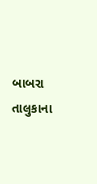બાબરા તાલુકાના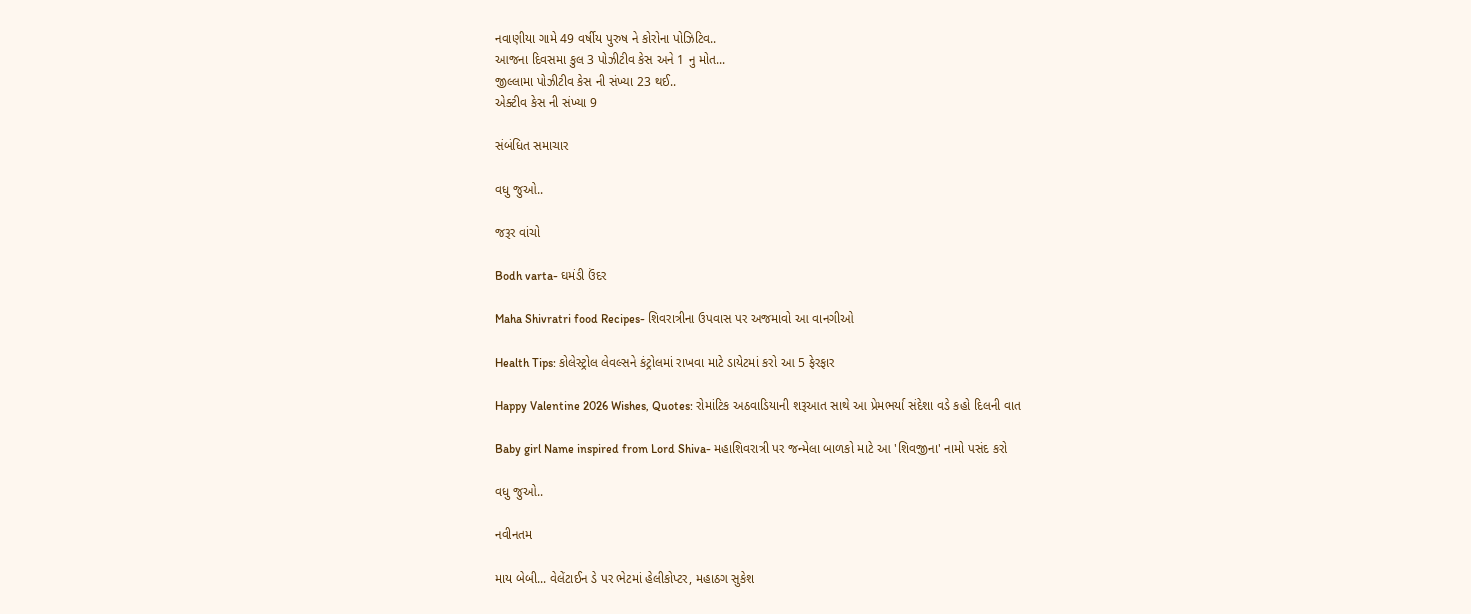નવાણીયા ગામે 49 વર્ષીય પુરુષ ને કોરોના પોઝિટિવ..
આજના દિવસમા કુલ 3 પોઝીટીવ કેસ અને 1 નુ મોત...
જીલ્લામા પોઝીટીવ કેસ ની સંખ્યા 23 થઈ..
એક્ટીવ કેસ ની સંખ્યા 9

સંબંધિત સમાચાર

વધુ જુઓ..

જરૂર વાંચો

Bodh varta- ઘમંડી ઉંદર

Maha Shivratri food Recipes- શિવરાત્રીના ઉપવાસ પર અજમાવો આ વાનગીઓ

Health Tips: કોલેસ્ટ્રોલ લેવલ્સને કંટ્રોલમાં રાખવા માટે ડાયેટમાં કરો આ 5 ફેરફાર

Happy Valentine 2026 Wishes, Quotes: રોમાંટિક અઠવાડિયાની શરૂઆત સાથે આ પ્રેમભર્યા સંદેશા વડે કહો દિલની વાત

Baby girl Name inspired from Lord Shiva- મહાશિવરાત્રી પર જન્મેલા બાળકો માટે આ 'શિવજીના' નામો પસંદ કરો

વધુ જુઓ..

નવીનતમ

માય બેબી... વેલેંટાઈન ડે પર ભેટમાં હેલીકોપ્ટર, મહાઠગ સુકેશ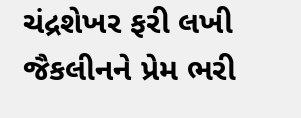ચંદ્રશેખર ફરી લખી જૈકલીનને પ્રેમ ભરી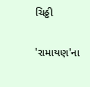ચિઠ્ઠી

'રામાયણ'ના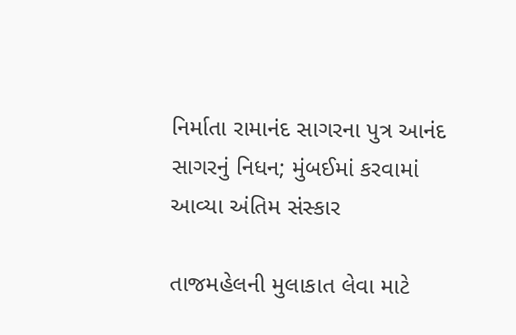નિર્માતા રામાનંદ સાગરના પુત્ર આનંદ સાગરનું નિધન; મુંબઈમાં કરવામાં આવ્યા અંતિમ સંસ્કાર

તાજમહેલની મુલાકાત લેવા માટે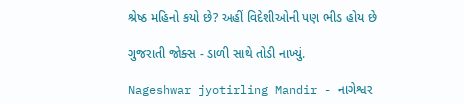શ્રેષ્ઠ મહિનો કયો છે? અહીં વિદેશીઓની પણ ભીડ હોય છે

ગુજરાતી જોક્સ - ડાળી સાથે તોડી નાખ્યું.

Nageshwar jyotirling Mandir - નાગેશ્વર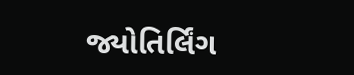જ્યોતિર્લિંગ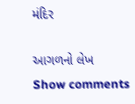મંદિર

આગળનો લેખ
Show comments